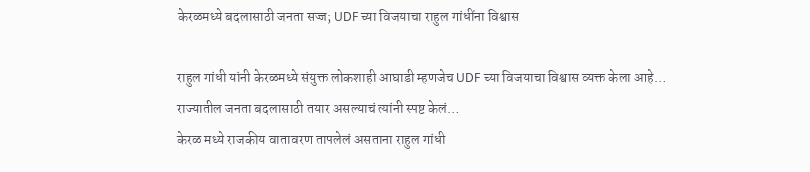केरळमध्ये बदलासाठी जनता सज्ज; UDF च्या विजयाचा राहुल गांधींना विश्वास

राहुल गांधी यांनी केरळमध्ये संयुक्त लोकशाही आघाडी म्हणजेच UDF च्या विजयाचा विश्वास व्यक्त केला आहे… राज्यातील जनता बदलासाठी तयार असल्याचं त्यांनी स्पष्ट केलं…
केरळ मध्ये राजकीय वातावरण तापलेलं असताना राहुल गांधी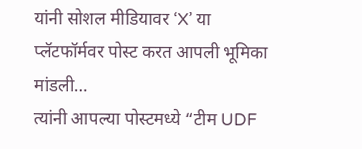यांनी सोशल मीडियावर ‘X’ या प्लॅटफॉर्मवर पोस्ट करत आपली भूमिका मांडली…
त्यांनी आपल्या पोस्टमध्ये “टीम UDF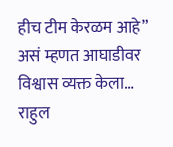हीच टीम केरळम आहे” असं म्हणत आघाडीवर विश्वास व्यक्त केला…
राहुल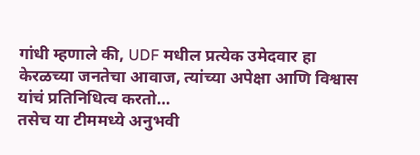गांधी म्हणाले की, UDF मधील प्रत्येक उमेदवार हा केरळच्या जनतेचा आवाज, त्यांच्या अपेक्षा आणि विश्वास यांचं प्रतिनिधित्व करतो…
तसेच या टीममध्ये अनुभवी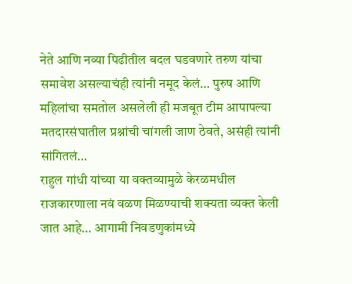नेते आणि नव्या पिढीतील बदल घडवणारे तरुण यांचा समावेश असल्याचंही त्यांनी नमूद केलं… पुरुष आणि महिलांचा समतोल असलेली ही मजबूत टीम आपापल्या मतदारसंघातील प्रश्नांची चांगली जाण ठेवते, असंही त्यांनी सांगितलं…
राहुल गांधी यांच्या या वक्तव्यामुळे केरळमधील राजकारणाला नवं वळण मिळण्याची शक्यता व्यक्त केली जात आहे… आगामी निवडणुकांमध्ये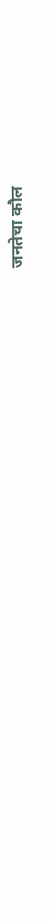जनतेचा कौल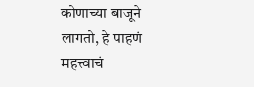कोणाच्या बाजूने लागतो, हे पाहणं महत्त्वाचं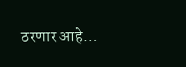ठरणार आहे…